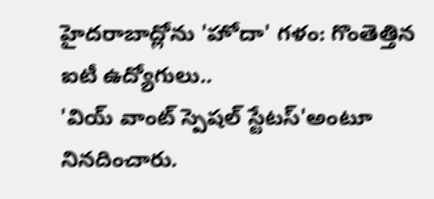హైదరాబాద్లోను 'హోదా' గళం: గొంతెత్తిన ఐటీ ఉద్యోగులు..
'వియ్ వాంట్ స్పెషల్ స్టేటస్'అంటూ నినదించారు.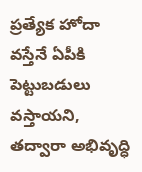ప్రత్యేక హోదా వస్తేనే ఏపీకి పెట్టుబడులు వస్తాయని, తద్వారా అభివృద్ధి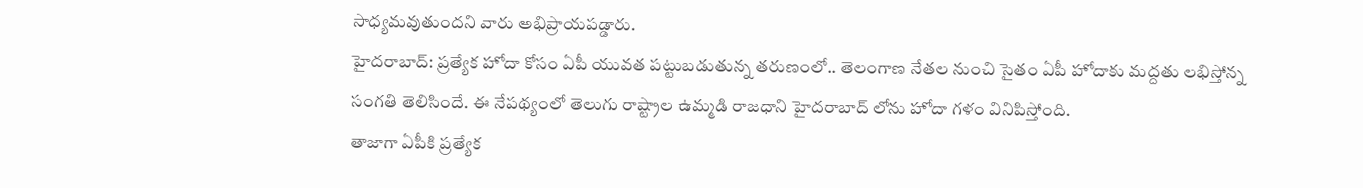సాధ్యమవుతుందని వారు అభిప్రాయపడ్డారు.
హైదరాబాద్: ప్రత్యేక హోదా కోసం ఏపీ యువత పట్టుబడుతున్న తరుణంలో.. తెలంగాణ నేతల నుంచి సైతం ఏపీ హోదాకు మద్దతు లభిస్తోన్న సంగతి తెలిసిందే. ఈ నేపథ్యంలో తెలుగు రాష్ట్రాల ఉమ్మడి రాజధాని హైదరాబాద్ లోను హోదా గళం వినిపిస్తోంది.
తాజాగా ఏపీకి ప్రత్యేక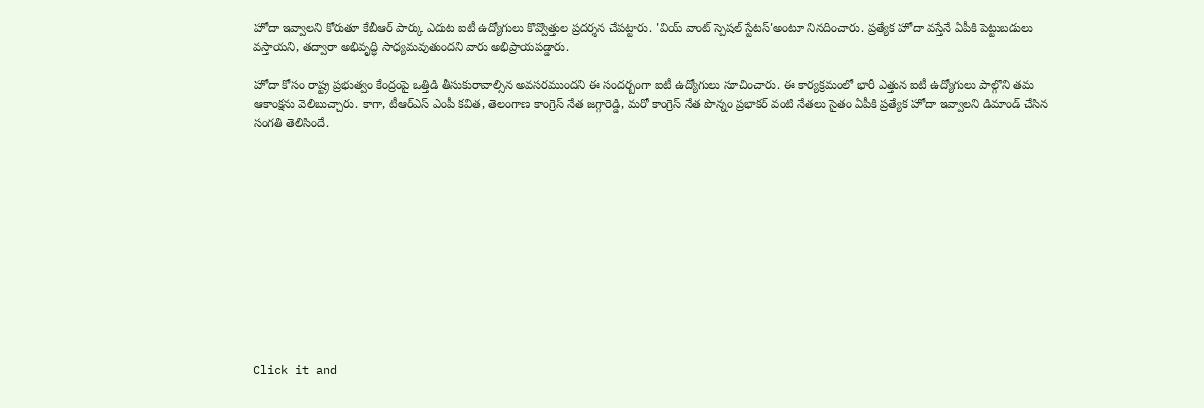హోదా ఇవ్వాలని కోరుతూ కేబీఆర్ పార్కు ఎదుట ఐటీ ఉద్యోగులు కొవ్వొత్తుల ప్రదర్శన చేపట్టారు. 'వియ్ వాంట్ స్పెషల్ స్టేటస్'అంటూ నినదించారు. ప్రత్యేక హోదా వస్తేనే ఏపీకి పెట్టుబడులు వస్తాయని, తద్వారా అభివృద్ధి సాధ్యమవుతుందని వారు అభిప్రాయపడ్డారు.

హోదా కోసం రాష్ట్ర ప్రభుత్వం కేంద్రంపై ఒత్తిడి తీసుకురావాల్సిన అవసరముందని ఈ సందర్బంగా ఐటీ ఉద్యోగులు సూచించారు. ఈ కార్యక్రమంలో భారీ ఎత్తున ఐటీ ఉద్యోగులు పాల్గొని తమ ఆకాంక్షను వెలిబుచ్చారు. కాగా, టీఆర్ఎస్ ఎంపీ కవిత, తెలంగాణ కాంగ్రెస్ నేత జగ్గారెడ్డి, మరో కాంగ్రెస్ నేత పొన్నం ప్రభాకర్ వంటి నేతలు సైతం ఏపీకి ప్రత్యేక హోదా ఇవ్వాలని డిమాండ్ చేసిన సంగతి తెలిసిందే.












Click it and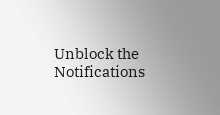Unblock the Notifications